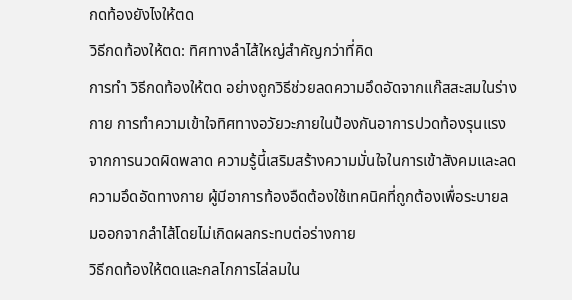กดท้องยังไงให้ตด
วิธีกดท้องให้ตด: ทิศทางลำไส้ใหญ่สำคัญกว่าที่คิด
การทำ วิธีกดท้องให้ตด อย่างถูกวิธีช่วยลดความอึดอัดจากแก๊สสะสมในร่างกาย การทำความเข้าใจทิศทางอวัยวะภายในป้องกันอาการปวดท้องรุนแรงจากการนวดผิดพลาด ความรู้นี้เสริมสร้างความมั่นใจในการเข้าสังคมและลดความอึดอัดทางกาย ผู้มีอาการท้องอืดต้องใช้เทคนิคที่ถูกต้องเพื่อระบายลมออกจากลำไส้โดยไม่เกิดผลกระทบต่อร่างกาย
วิธีกดท้องให้ตดและกลไกการไล่ลมใน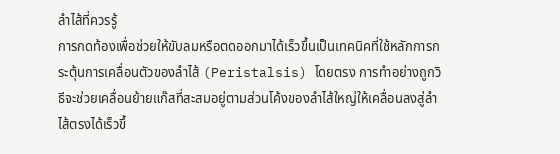ลำไส้ที่ควรรู้
การกดท้องเพื่อช่วยให้ขับลมหรือตดออกมาได้เร็วขึ้นเป็นเทคนิคที่ใช้หลักการกระตุ้นการเคลื่อนตัวของลำไส้ (Peristalsis) โดยตรง การทำอย่างถูกวิธีจะช่วยเคลื่อนย้ายแก๊สที่สะสมอยู่ตามส่วนโค้งของลำไส้ใหญ่ให้เคลื่อนลงสู่ลำไส้ตรงได้เร็วขึ้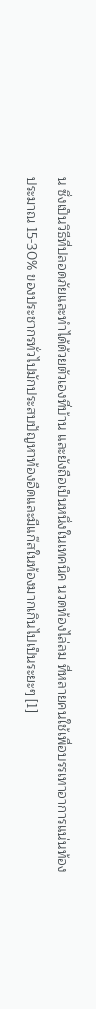น ซึ่งเป็นวิธีที่ปลอดภัยและทำได้ด้วยตัวเองที่บ้าน และยังถือเป็นหนึ่งในเทคนิค นวดท้องไล่ลม ที่หลายคนใช้เพื่อบรรเทาอาการแน่นท้อง
ประมาณ 15-30% ของประชากรทั่วไปมักประสบปัญหาท้องอืดและมีแก๊สในท้องมากเกินไปเป็นระยะๆ [1]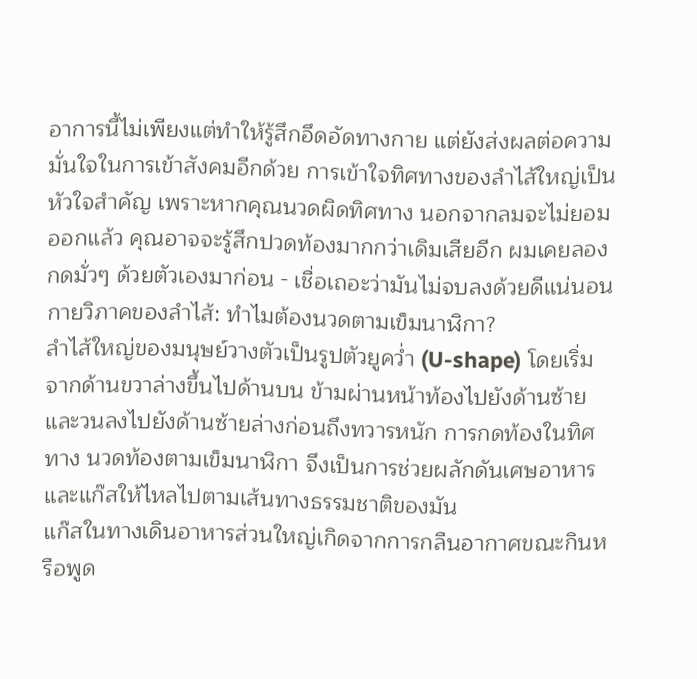อาการนี้ไม่เพียงแต่ทำให้รู้สึกอึดอัดทางกาย แต่ยังส่งผลต่อความมั่นใจในการเข้าสังคมอีกด้วย การเข้าใจทิศทางของลำไส้ใหญ่เป็นหัวใจสำคัญ เพราะหากคุณนวดผิดทิศทาง นอกจากลมจะไม่ยอมออกแล้ว คุณอาจจะรู้สึกปวดท้องมากกว่าเดิมเสียอีก ผมเคยลองกดมั่วๆ ด้วยตัวเองมาก่อน - เชื่อเถอะว่ามันไม่จบลงด้วยดีแน่นอน
กายวิภาคของลำไส้: ทำไมต้องนวดตามเข็มนาฬิกา?
ลำไส้ใหญ่ของมนุษย์วางตัวเป็นรูปตัวยูคว่ำ (U-shape) โดยเริ่มจากด้านขวาล่างขึ้นไปด้านบน ข้ามผ่านหน้าท้องไปยังด้านซ้าย และวนลงไปยังด้านซ้ายล่างก่อนถึงทวารหนัก การกดท้องในทิศทาง นวดท้องตามเข็มนาฬิกา จึงเป็นการช่วยผลักดันเศษอาหารและแก๊สให้ไหลไปตามเส้นทางธรรมชาติของมัน
แก๊สในทางเดินอาหารส่วนใหญ่เกิดจากการกลืนอากาศขณะกินหรือพูด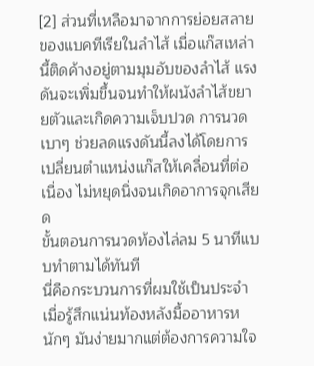[2] ส่วนที่เหลือมาจากการย่อยสลายของแบคทีเรียในลำไส้ เมื่อแก๊สเหล่านี้ติดค้างอยู่ตามมุมอับของลำไส้ แรงดันจะเพิ่มขึ้นจนทำให้ผนังลำไส้ขยายตัวและเกิดความเจ็บปวด การนวดเบาๆ ช่วยลดแรงดันนี้ลงได้โดยการเปลี่ยนตำแหน่งแก๊สให้เคลื่อนที่ต่อเนื่อง ไม่หยุดนิ่งจนเกิดอาการจุกเสียด
ขั้นตอนการนวดท้องไล่ลม 5 นาทีแบบทำตามได้ทันที
นี่คือกระบวนการที่ผมใช้เป็นประจำเมื่อรู้สึกแน่นท้องหลังมื้ออาหารหนักๆ มันง่ายมากแต่ต้องการความใจ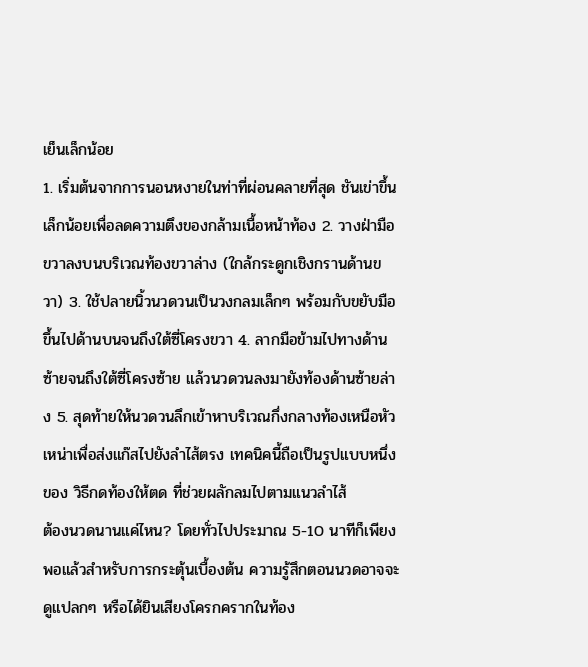เย็นเล็กน้อย
1. เริ่มต้นจากการนอนหงายในท่าที่ผ่อนคลายที่สุด ชันเข่าขึ้นเล็กน้อยเพื่อลดความตึงของกล้ามเนื้อหน้าท้อง 2. วางฝ่ามือขวาลงบนบริเวณท้องขวาล่าง (ใกล้กระดูกเชิงกรานด้านขวา) 3. ใช้ปลายนิ้วนวดวนเป็นวงกลมเล็กๆ พร้อมกับขยับมือขึ้นไปด้านบนจนถึงใต้ซี่โครงขวา 4. ลากมือข้ามไปทางด้านซ้ายจนถึงใต้ซี่โครงซ้าย แล้วนวดวนลงมายังท้องด้านซ้ายล่าง 5. สุดท้ายให้นวดวนลึกเข้าหาบริเวณกึ่งกลางท้องเหนือหัวเหน่าเพื่อส่งแก๊สไปยังลำไส้ตรง เทคนิคนี้ถือเป็นรูปแบบหนึ่งของ วิธีกดท้องให้ตด ที่ช่วยผลักลมไปตามแนวลำไส้
ต้องนวดนานแค่ไหน? โดยทั่วไปประมาณ 5-10 นาทีก็เพียงพอแล้วสำหรับการกระตุ้นเบื้องต้น ความรู้สึกตอนนวดอาจจะดูแปลกๆ หรือได้ยินเสียงโครกครากในท้อง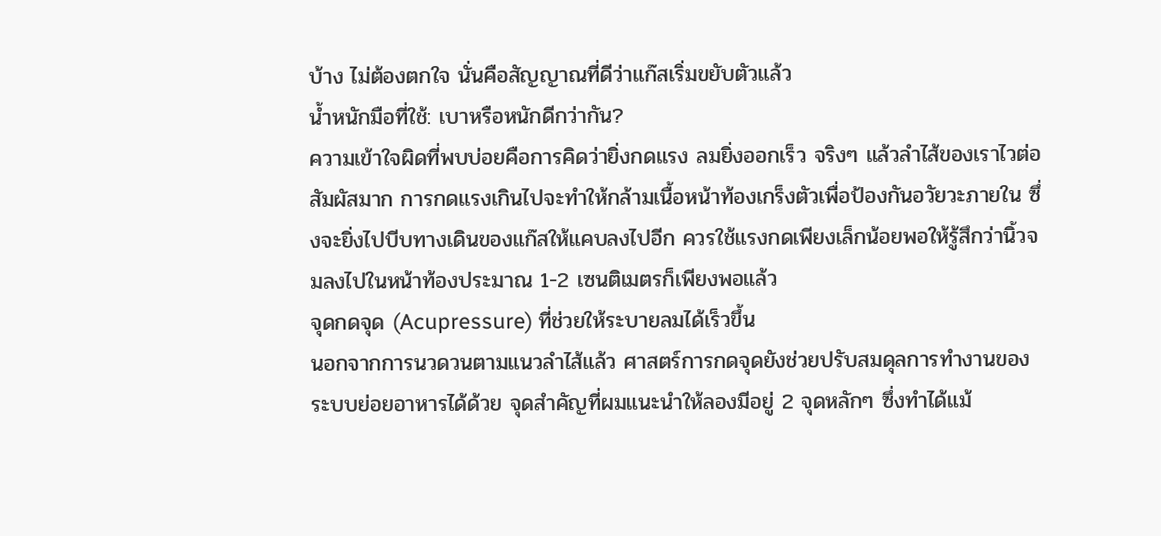บ้าง ไม่ต้องตกใจ นั่นคือสัญญาณที่ดีว่าแก๊สเริ่มขยับตัวแล้ว
น้ำหนักมือที่ใช้: เบาหรือหนักดีกว่ากัน?
ความเข้าใจผิดที่พบบ่อยคือการคิดว่ายิ่งกดแรง ลมยิ่งออกเร็ว จริงๆ แล้วลำไส้ของเราไวต่อสัมผัสมาก การกดแรงเกินไปจะทำให้กล้ามเนื้อหน้าท้องเกร็งตัวเพื่อป้องกันอวัยวะภายใน ซึ่งจะยิ่งไปบีบทางเดินของแก๊สให้แคบลงไปอีก ควรใช้แรงกดเพียงเล็กน้อยพอให้รู้สึกว่านิ้วจมลงไปในหน้าท้องประมาณ 1-2 เซนติเมตรก็เพียงพอแล้ว
จุดกดจุด (Acupressure) ที่ช่วยให้ระบายลมได้เร็วขึ้น
นอกจากการนวดวนตามแนวลำไส้แล้ว ศาสตร์การกดจุดยังช่วยปรับสมดุลการทำงานของระบบย่อยอาหารได้ด้วย จุดสำคัญที่ผมแนะนำให้ลองมีอยู่ 2 จุดหลักๆ ซึ่งทำได้แม้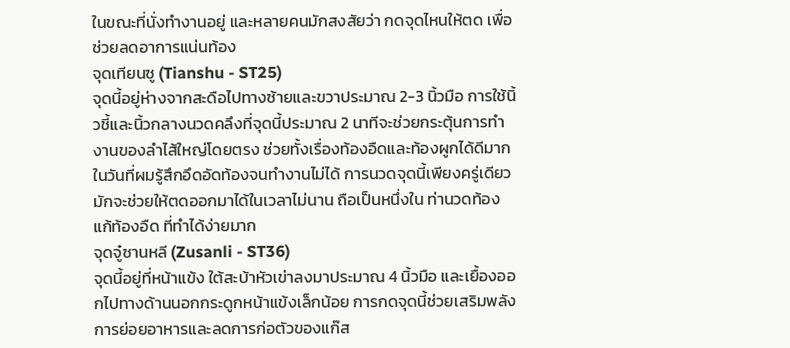ในขณะที่นั่งทำงานอยู่ และหลายคนมักสงสัยว่า กดจุดไหนให้ตด เพื่อช่วยลดอาการแน่นท้อง
จุดเทียนซู (Tianshu - ST25)
จุดนี้อยู่ห่างจากสะดือไปทางซ้ายและขวาประมาณ 2-3 นิ้วมือ การใช้นิ้วชี้และนิ้วกลางนวดคลึงที่จุดนี้ประมาณ 2 นาทีจะช่วยกระตุ้นการทำงานของลำไส้ใหญ่โดยตรง ช่วยทั้งเรื่องท้องอืดและท้องผูกได้ดีมาก ในวันที่ผมรู้สึกอึดอัดท้องจนทำงานไม่ได้ การนวดจุดนี้เพียงครู่เดียวมักจะช่วยให้ตดออกมาได้ในเวลาไม่นาน ถือเป็นหนึ่งใน ท่านวดท้องแก้ท้องอืด ที่ทำได้ง่ายมาก
จุดจู๋ซานหลี (Zusanli - ST36)
จุดนี้อยู่ที่หน้าแข้ง ใต้สะบ้าหัวเข่าลงมาประมาณ 4 นิ้วมือ และเยื้องออกไปทางด้านนอกกระดูกหน้าแข้งเล็กน้อย การกดจุดนี้ช่วยเสริมพลังการย่อยอาหารและลดการก่อตัวของแก๊ส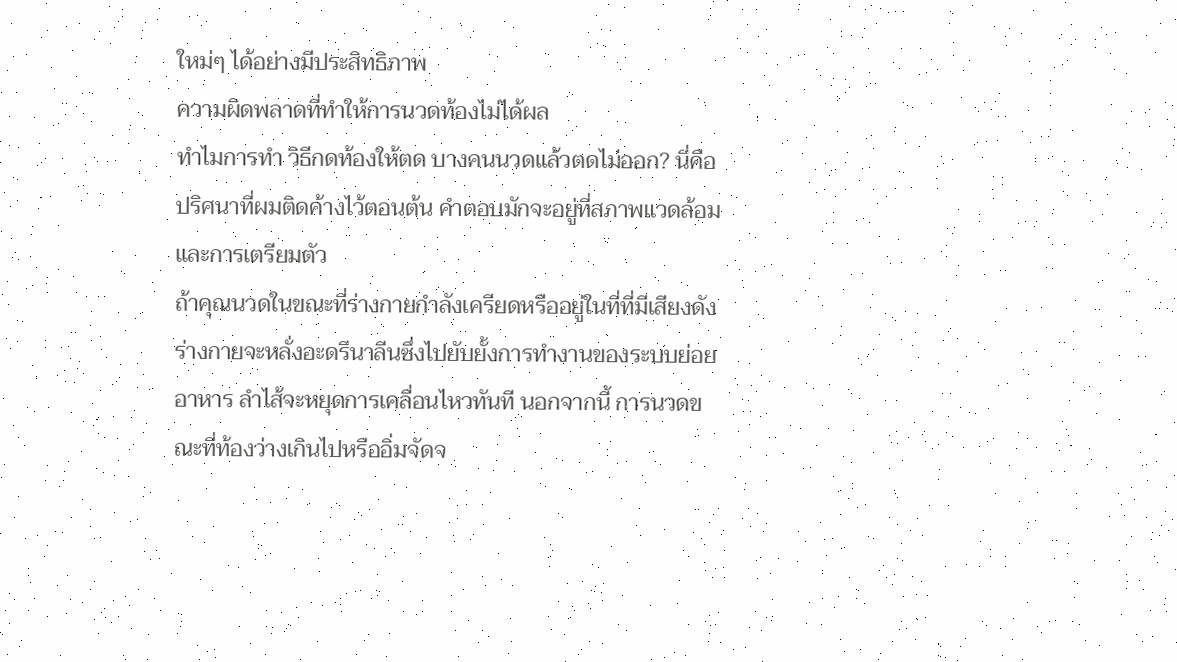ใหม่ๆ ได้อย่างมีประสิทธิภาพ
ความผิดพลาดที่ทำให้การนวดท้องไม่ได้ผล
ทำไมการทำ วิธีกดท้องให้ตด บางคนนวดแล้วตดไม่ออก? นี่คือปริศนาที่ผมติดค้างไว้ตอนต้น คำตอบมักจะอยู่ที่สภาพแวดล้อมและการเตรียมตัว
ถ้าคุณนวดในขณะที่ร่างกายกำลังเครียดหรืออยู่ในที่ที่มีเสียงดัง ร่างกายจะหลั่งอะดรีนาลีนซึ่งไปยับยั้งการทำงานของระบบย่อยอาหาร ลำไส้จะหยุดการเคลื่อนไหวทันที นอกจากนี้ การนวดขณะที่ท้องว่างเกินไปหรืออิ่มจัดจ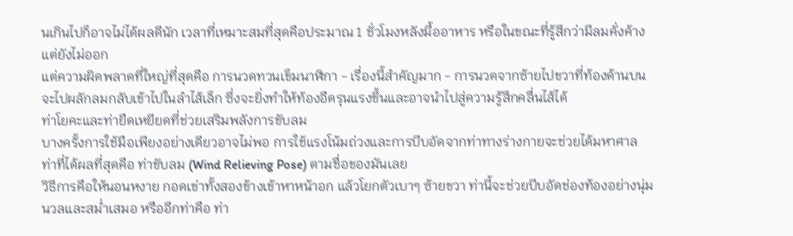นเกินไปก็อาจไม่ได้ผลดีนัก เวลาที่เหมาะสมที่สุดคือประมาณ 1 ชั่วโมงหลังมื้ออาหาร หรือในขณะที่รู้สึกว่ามีลมคั่งค้างแต่ยังไม่ออก
แต่ความผิดพลาดที่ใหญ่ที่สุดคือ การนวดทวนเข็มนาฬิกา - เรื่องนี้สำคัญมาก - การนวดจากซ้ายไปขวาที่ท้องด้านบนจะไปผลักลมกลับเข้าไปในลำไส้เล็ก ซึ่งจะยิ่งทำให้ท้องอืดรุนแรงขึ้นและอาจนำไปสู่ความรู้สึกคลื่นไส้ได้
ท่าโยคะและท่ายืดเหยียดที่ช่วยเสริมพลังการขับลม
บางครั้งการใช้มือเพียงอย่างเดียวอาจไม่พอ การใช้แรงโน้มถ่วงและการบีบอัดจากท่าทางร่างกายจะช่วยได้มหาศาล ท่าที่ได้ผลที่สุดคือ ท่าขับลม (Wind Relieving Pose) ตามชื่อของมันเลย
วิธีการคือให้นอนหงาย กอดเข่าทั้งสองข้างเข้าหาหน้าอก แล้วโยกตัวเบาๆ ซ้ายขวา ท่านี้จะช่วยบีบอัดช่องท้องอย่างนุ่มนวลและสม่ำเสมอ หรืออีกท่าคือ ท่า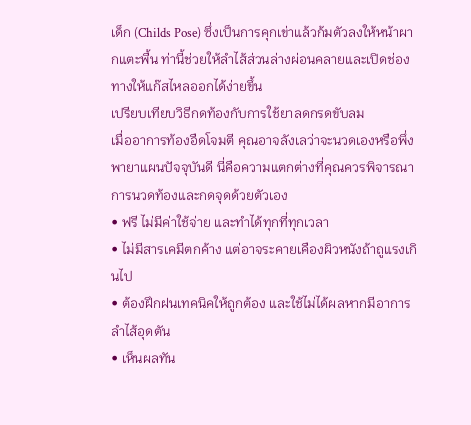เด็ก (Childs Pose) ซึ่งเป็นการคุกเข่าแล้วก้มตัวลงให้หน้าผากแตะพื้น ท่านี้ช่วยให้ลำไส้ส่วนล่างผ่อนคลายและเปิดช่องทางให้แก๊สไหลออกได้ง่ายขึ้น
เปรียบเทียบวิธีกดท้องกับการใช้ยาลดกรดขับลม
เมื่ออาการท้องอืดโจมตี คุณอาจลังเลว่าจะนวดเองหรือพึ่งพายาแผนปัจจุบันดี นี่คือความแตกต่างที่คุณควรพิจารณา
การนวดท้องและกดจุดด้วยตัวเอง
• ฟรี ไม่มีค่าใช้จ่าย และทำได้ทุกที่ทุกเวลา
• ไม่มีสารเคมีตกค้าง แต่อาจระคายเคืองผิวหนังถ้าถูแรงเกินไป
• ต้องฝึกฝนเทคนิคให้ถูกต้อง และใช้ไม่ได้ผลหากมีอาการลำไส้อุดตัน
• เห็นผลทัน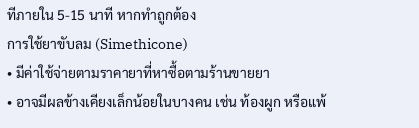ทีภายใน 5-15 นาที หากทำถูกต้อง
การใช้ยาขับลม (Simethicone)
• มีค่าใช้จ่ายตามราคายาที่หาซื้อตามร้านขายยา
• อาจมีผลข้างเคียงเล็กน้อยในบางคน เช่น ท้องผูก หรือแพ้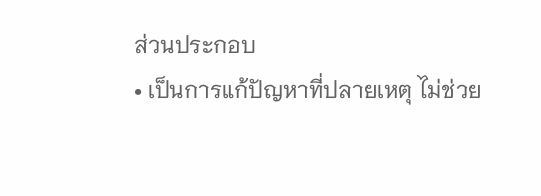ส่วนประกอบ
• เป็นการแก้ปัญหาที่ปลายเหตุ ไม่ช่วย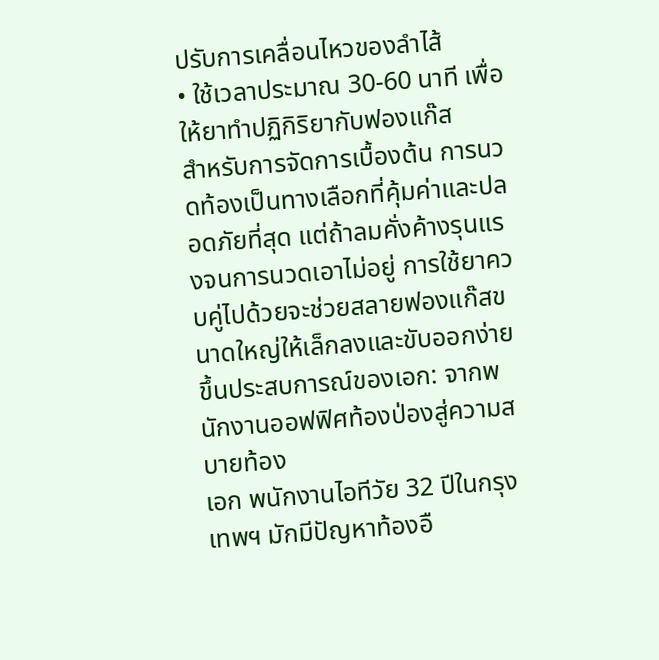ปรับการเคลื่อนไหวของลำไส้
• ใช้เวลาประมาณ 30-60 นาที เพื่อให้ยาทำปฏิกิริยากับฟองแก๊ส
สำหรับการจัดการเบื้องต้น การนวดท้องเป็นทางเลือกที่คุ้มค่าและปลอดภัยที่สุด แต่ถ้าลมคั่งค้างรุนแรงจนการนวดเอาไม่อยู่ การใช้ยาควบคู่ไปด้วยจะช่วยสลายฟองแก๊สขนาดใหญ่ให้เล็กลงและขับออกง่ายขึ้นประสบการณ์ของเอก: จากพนักงานออฟฟิศท้องป่องสู่ความสบายท้อง
เอก พนักงานไอทีวัย 32 ปีในกรุงเทพฯ มักมีปัญหาท้องอื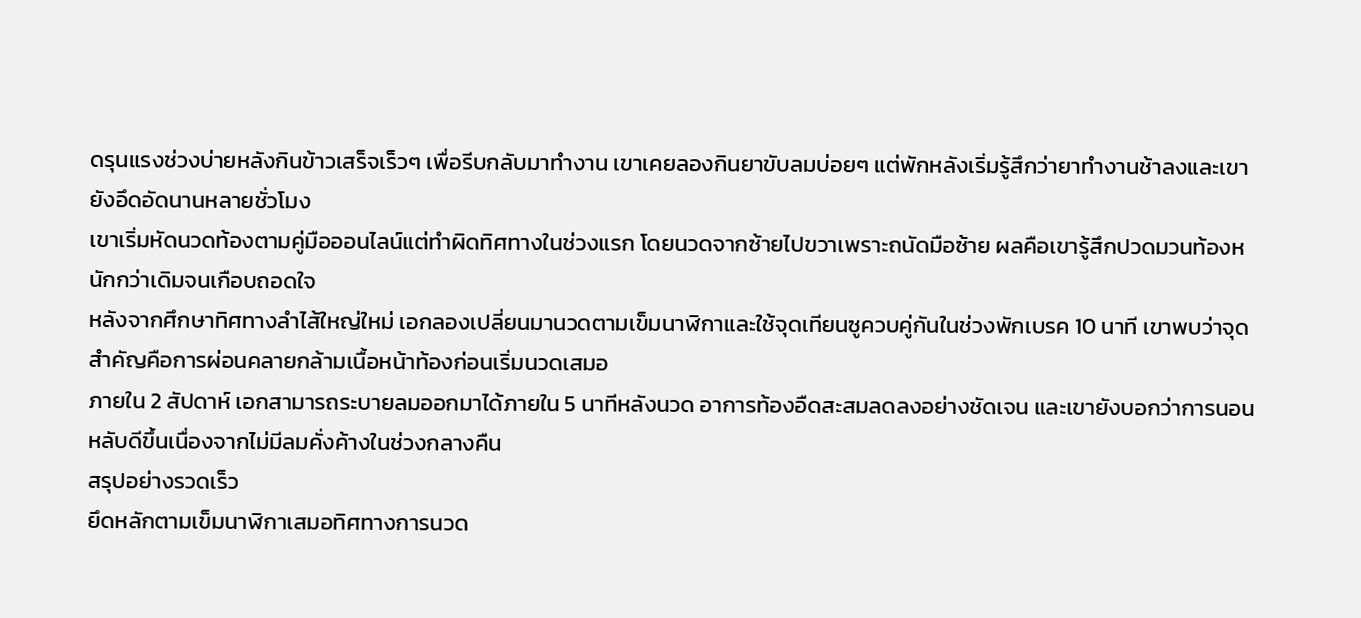ดรุนแรงช่วงบ่ายหลังกินข้าวเสร็จเร็วๆ เพื่อรีบกลับมาทำงาน เขาเคยลองกินยาขับลมบ่อยๆ แต่พักหลังเริ่มรู้สึกว่ายาทำงานช้าลงและเขายังอึดอัดนานหลายชั่วโมง
เขาเริ่มหัดนวดท้องตามคู่มือออนไลน์แต่ทำผิดทิศทางในช่วงแรก โดยนวดจากซ้ายไปขวาเพราะถนัดมือซ้าย ผลคือเขารู้สึกปวดมวนท้องหนักกว่าเดิมจนเกือบถอดใจ
หลังจากศึกษาทิศทางลำไส้ใหญ่ใหม่ เอกลองเปลี่ยนมานวดตามเข็มนาฬิกาและใช้จุดเทียนซูควบคู่กันในช่วงพักเบรค 10 นาที เขาพบว่าจุดสำคัญคือการผ่อนคลายกล้ามเนื้อหน้าท้องก่อนเริ่มนวดเสมอ
ภายใน 2 สัปดาห์ เอกสามารถระบายลมออกมาได้ภายใน 5 นาทีหลังนวด อาการท้องอืดสะสมลดลงอย่างชัดเจน และเขายังบอกว่าการนอนหลับดีขึ้นเนื่องจากไม่มีลมคั่งค้างในช่วงกลางคืน
สรุปอย่างรวดเร็ว
ยึดหลักตามเข็มนาฬิกาเสมอทิศทางการนวด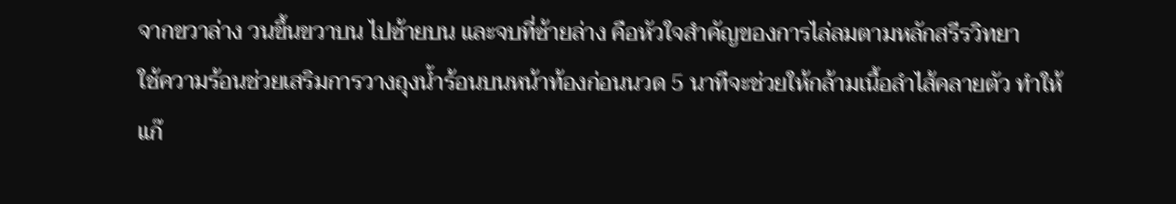จากขวาล่าง วนขึ้นขวาบน ไปซ้ายบน และจบที่ซ้ายล่าง คือหัวใจสำคัญของการไล่ลมตามหลักสรีรวิทยา
ใช้ความร้อนช่วยเสริมการวางถุงน้ำร้อนบนหน้าท้องก่อนนวด 5 นาทีจะช่วยให้กล้ามเนื้อลำไส้คลายตัว ทำให้แก๊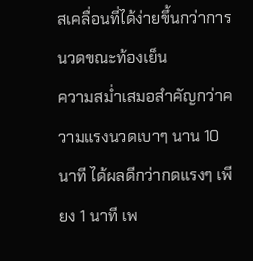สเคลื่อนที่ได้ง่ายขึ้นกว่าการนวดขณะท้องเย็น
ความสม่ำเสมอสำคัญกว่าความแรงนวดเบาๆ นาน 10 นาที ได้ผลดีกว่ากดแรงๆ เพียง 1 นาที เพ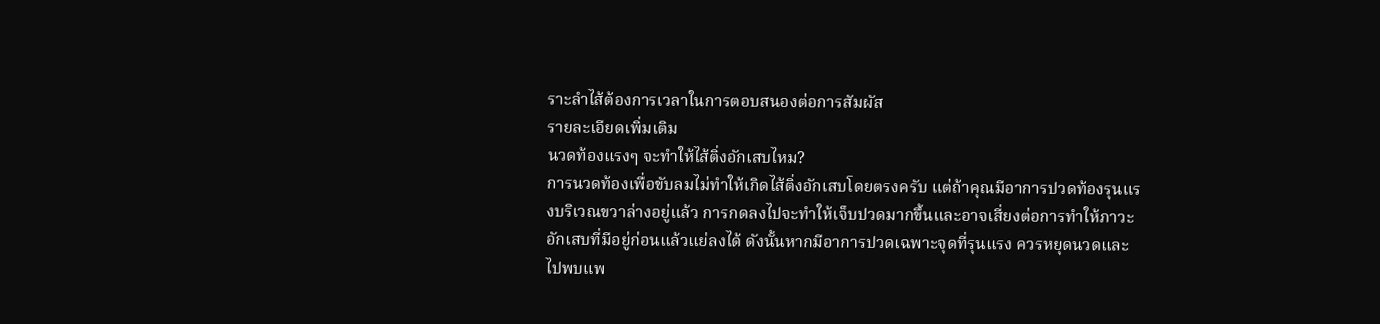ราะลำไส้ต้องการเวลาในการตอบสนองต่อการสัมผัส
รายละเอียดเพิ่มเติม
นวดท้องแรงๆ จะทำให้ไส้ติ่งอักเสบไหม?
การนวดท้องเพื่อขับลมไม่ทำให้เกิดไส้ติ่งอักเสบโดยตรงครับ แต่ถ้าคุณมีอาการปวดท้องรุนแรงบริเวณขวาล่างอยู่แล้ว การกดลงไปจะทำให้เจ็บปวดมากขึ้นและอาจเสี่ยงต่อการทำให้ภาวะอักเสบที่มีอยู่ก่อนแล้วแย่ลงได้ ดังนั้นหากมีอาการปวดเฉพาะจุดที่รุนแรง ควรหยุดนวดและไปพบแพ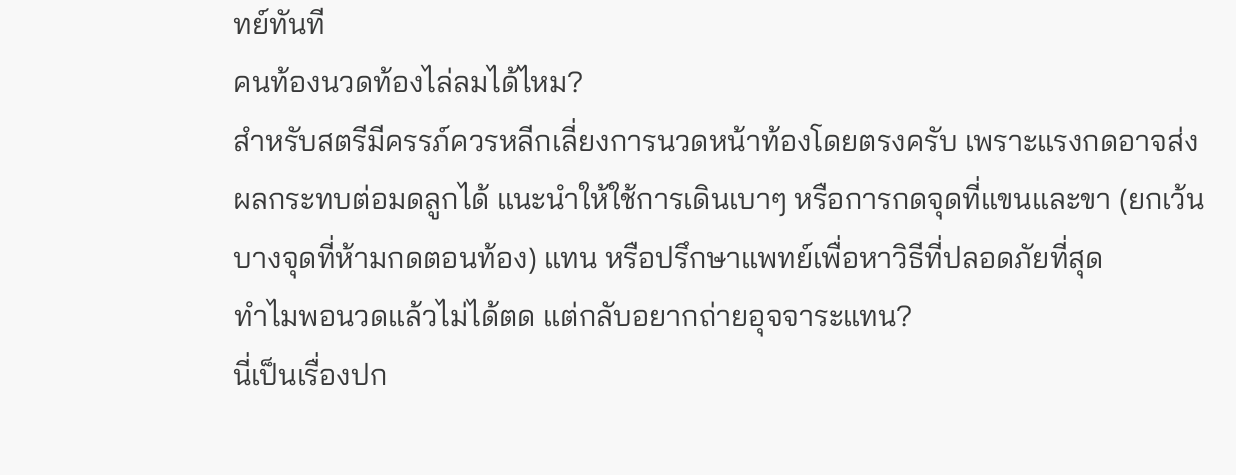ทย์ทันที
คนท้องนวดท้องไล่ลมได้ไหม?
สำหรับสตรีมีครรภ์ควรหลีกเลี่ยงการนวดหน้าท้องโดยตรงครับ เพราะแรงกดอาจส่งผลกระทบต่อมดลูกได้ แนะนำให้ใช้การเดินเบาๆ หรือการกดจุดที่แขนและขา (ยกเว้นบางจุดที่ห้ามกดตอนท้อง) แทน หรือปรึกษาแพทย์เพื่อหาวิธีที่ปลอดภัยที่สุด
ทำไมพอนวดแล้วไม่ได้ตด แต่กลับอยากถ่ายอุจจาระแทน?
นี่เป็นเรื่องปก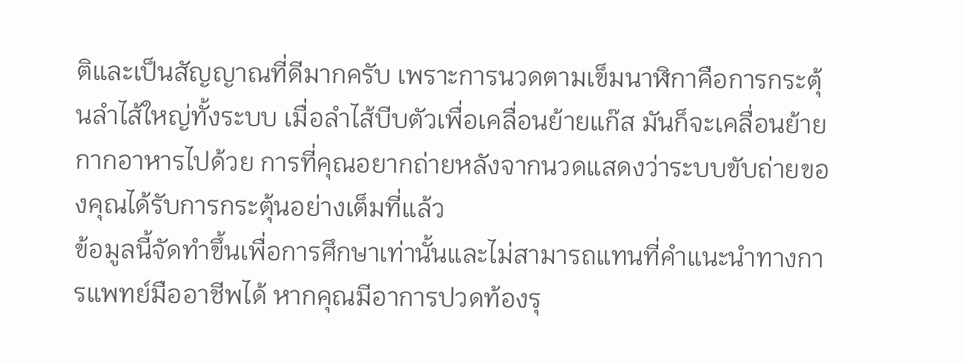ติและเป็นสัญญาณที่ดีมากครับ เพราะการนวดตามเข็มนาฬิกาคือการกระตุ้นลำไส้ใหญ่ทั้งระบบ เมื่อลำไส้บีบตัวเพื่อเคลื่อนย้ายแก๊ส มันก็จะเคลื่อนย้ายกากอาหารไปด้วย การที่คุณอยากถ่ายหลังจากนวดแสดงว่าระบบขับถ่ายของคุณได้รับการกระตุ้นอย่างเต็มที่แล้ว
ข้อมูลนี้จัดทำขึ้นเพื่อการศึกษาเท่านั้นและไม่สามารถแทนที่คำแนะนำทางการแพทย์มืออาชีพได้ หากคุณมีอาการปวดท้องรุ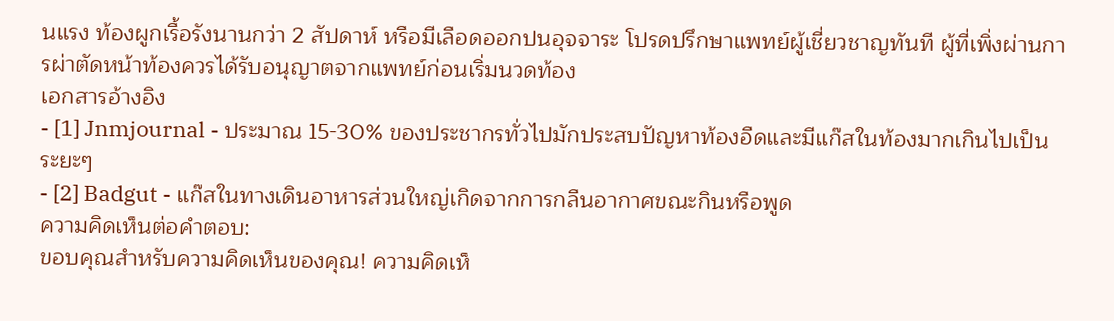นแรง ท้องผูกเรื้อรังนานกว่า 2 สัปดาห์ หรือมีเลือดออกปนอุจจาระ โปรดปรึกษาแพทย์ผู้เชี่ยวชาญทันที ผู้ที่เพิ่งผ่านการผ่าตัดหน้าท้องควรได้รับอนุญาตจากแพทย์ก่อนเริ่มนวดท้อง
เอกสารอ้างอิง
- [1] Jnmjournal - ประมาณ 15-30% ของประชากรทั่วไปมักประสบปัญหาท้องอืดและมีแก๊สในท้องมากเกินไปเป็นระยะๆ
- [2] Badgut - แก๊สในทางเดินอาหารส่วนใหญ่เกิดจากการกลืนอากาศขณะกินหรือพูด
ความคิดเห็นต่อคำตอบ:
ขอบคุณสำหรับความคิดเห็นของคุณ! ความคิดเห็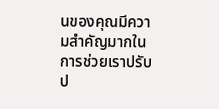นของคุณมีความสำคัญมากในการช่วยเราปรับป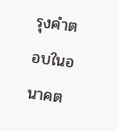รุงคำตอบในอนาคต